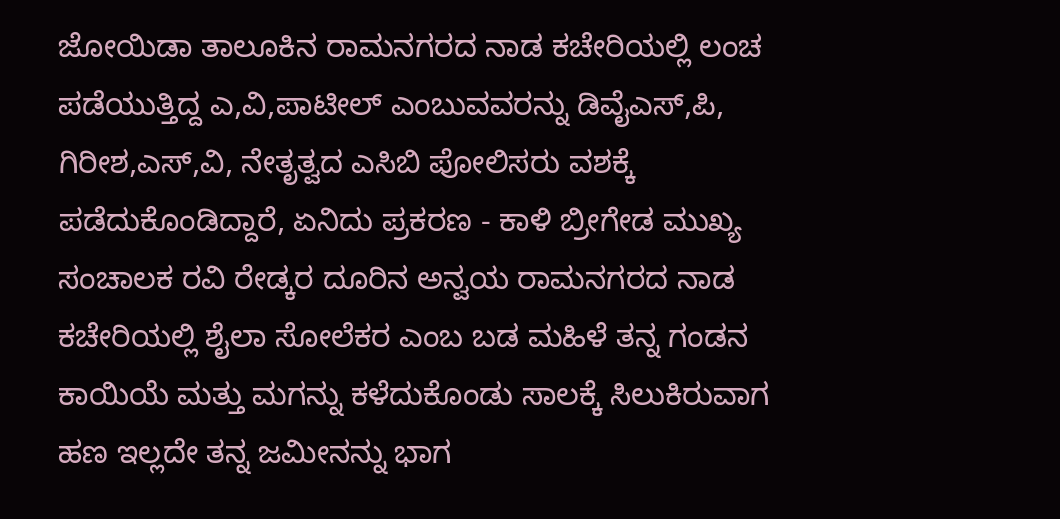ಜೋಯಿಡಾ ತಾಲೂಕಿನ ರಾಮನಗರದ ನಾಡ ಕಚೇರಿಯಲ್ಲಿ ಲಂಚ ಪಡೆಯುತ್ತಿದ್ದ ಎ,ವಿ,ಪಾಟೀಲ್ ಎಂಬುವವರನ್ನು ಡಿವೈಎಸ್,ಪಿ, ಗಿರೀಶ,ಎಸ್,ವಿ, ನೇತೃತ್ವದ ಎಸಿಬಿ ಪೋಲಿಸರು ವಶಕ್ಕೆ ಪಡೆದುಕೊಂಡಿದ್ದಾರೆ, ಏನಿದು ಪ್ರಕರಣ - ಕಾಳಿ ಬ್ರೀಗೇಡ ಮುಖ್ಯ ಸಂಚಾಲಕ ರವಿ ರೇಡ್ಕರ ದೂರಿನ ಅನ್ವಯ ರಾಮನಗರದ ನಾಡ ಕಚೇರಿಯಲ್ಲಿ ಶೈಲಾ ಸೋಲೆಕರ ಎಂಬ ಬಡ ಮಹಿಳೆ ತನ್ನ ಗಂಡನ ಕಾಯಿಯೆ ಮತ್ತು ಮಗನ್ನು ಕಳೆದುಕೊಂಡು ಸಾಲಕ್ಕೆ ಸಿಲುಕಿರುವಾಗ ಹಣ ಇಲ್ಲದೇ ತನ್ನ ಜಮೀನನ್ನು ಭಾಗ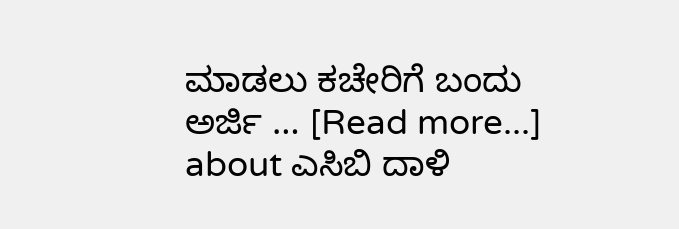ಮಾಡಲು ಕಚೇರಿಗೆ ಬಂದು ಅರ್ಜಿ … [Read more...] about ಎಸಿಬಿ ದಾಳಿ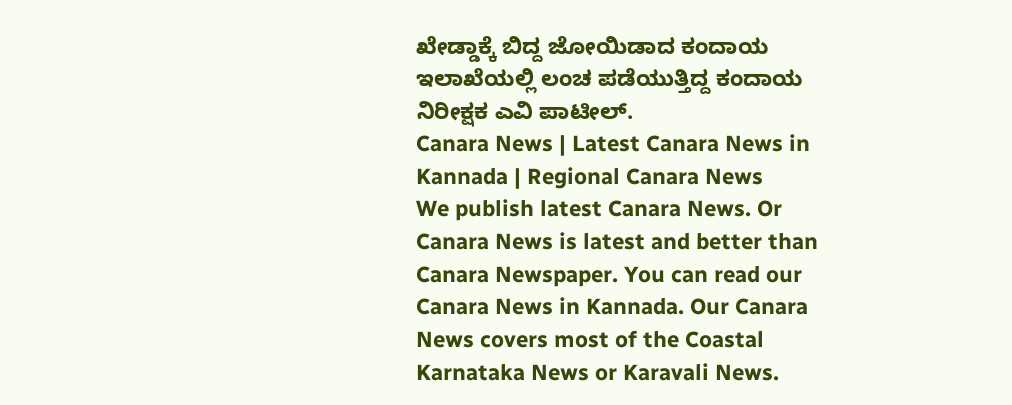ಖೇಡ್ಡಾಕ್ಕೆ ಬಿದ್ದ ಜೋಯಿಡಾದ ಕಂದಾಯ ಇಲಾಖೆಯಲ್ಲಿ ಲಂಚ ಪಡೆಯುತ್ತಿದ್ದ ಕಂದಾಯ ನಿರೀಕ್ಷಕ ಎವಿ ಪಾಟೀಲ್.
Canara News | Latest Canara News in Kannada | Regional Canara News
We publish latest Canara News. Or Canara News is latest and better than Canara Newspaper. You can read our Canara News in Kannada. Our Canara News covers most of the Coastal Karnataka News or Karavali News.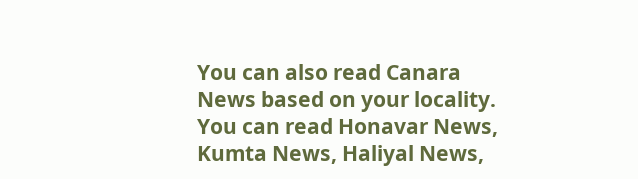You can also read Canara News based on your locality. You can read Honavar News, Kumta News, Haliyal News,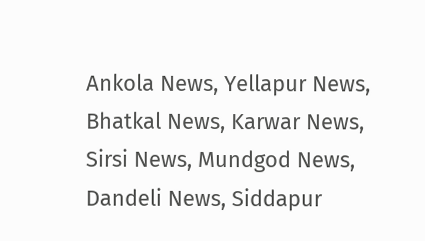Ankola News, Yellapur News, Bhatkal News, Karwar News, Sirsi News, Mundgod News, Dandeli News, Siddapur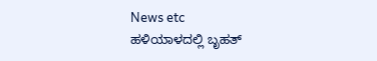News etc
ಹಳಿಯಾಳದಲ್ಲಿ ಬೃಹತ್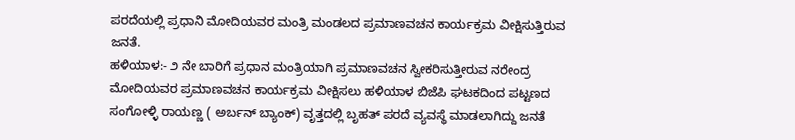ಪರದೆಯಲ್ಲಿ ಪ್ರಧಾನಿ ಮೋದಿಯವರ ಮಂತ್ರಿ ಮಂಡಲದ ಪ್ರಮಾಣವಚನ ಕಾರ್ಯಕ್ರಮ ವೀಕ್ಷಿಸುತ್ತಿರುವ ಜನತೆ.
ಹಳಿಯಾಳ:- ೨ ನೇ ಬಾರಿಗೆ ಪ್ರಧಾನ ಮಂತ್ರಿಯಾಗಿ ಪ್ರಮಾಣವಚನ ಸ್ವೀಕರಿಸುತ್ತೀರುವ ನರೇಂದ್ರ ಮೋದಿಯವರ ಪ್ರಮಾಣವಚನ ಕಾರ್ಯಕ್ರಮ ವೀಕ್ಷಿಸಲು ಹಳಿಯಾಳ ಬಿಜೆಪಿ ಘಟಕದಿಂದ ಪಟ್ಟಣದ ಸಂಗೋಳ್ಳಿ ರಾಯಣ್ಣ ( ಅರ್ಬನ್ ಬ್ಯಾಂಕ್) ವೃತ್ತದಲ್ಲಿ ಬೃಹತ್ ಪರದೆ ವ್ಯವಸ್ಥೆ ಮಾಡಲಾಗಿದ್ದು ಜನತೆ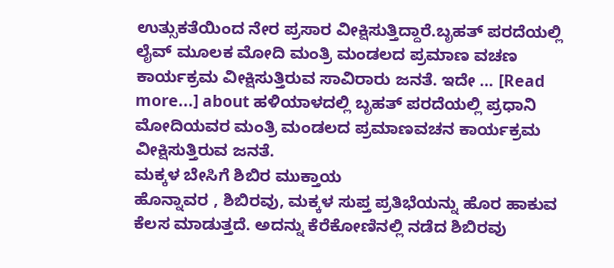ಉತ್ಸುಕತೆಯಿಂದ ನೇರ ಪ್ರಸಾರ ವೀಕ್ಷಿಸುತ್ತಿದ್ದಾರೆ.ಬೃಹತ್ ಪರದೆಯಲ್ಲಿ ಲೈವ್ ಮೂಲಕ ಮೋದಿ ಮಂತ್ರಿ ಮಂಡಲದ ಪ್ರಮಾಣ ವಚಣ ಕಾರ್ಯಕ್ರಮ ವೀಕ್ಷಿಸುತ್ತಿರುವ ಸಾವಿರಾರು ಜನತೆ. ಇದೇ … [Read more...] about ಹಳಿಯಾಳದಲ್ಲಿ ಬೃಹತ್ ಪರದೆಯಲ್ಲಿ ಪ್ರಧಾನಿ ಮೋದಿಯವರ ಮಂತ್ರಿ ಮಂಡಲದ ಪ್ರಮಾಣವಚನ ಕಾರ್ಯಕ್ರಮ ವೀಕ್ಷಿಸುತ್ತಿರುವ ಜನತೆ.
ಮಕ್ಕಳ ಬೇಸಿಗೆ ಶಿಬಿರ ಮುಕ್ತಾಯ
ಹೊನ್ನಾವರ , ಶಿಬಿರವು, ಮಕ್ಕಳ ಸುಪ್ತ ಪ್ರತಿಭೆಯನ್ನು ಹೊರ ಹಾಕುವ ಕೆಲಸ ಮಾಡುತ್ತದೆ. ಅದನ್ನು ಕೆರೆಕೋಣಿನಲ್ಲಿ ನಡೆದ ಶಿಬಿರವು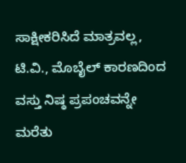ಸಾಕ್ಷೀಕರಿಸಿದೆ ಮಾತ್ರವಲ್ಲ, ಟಿ.ವಿ., ಮೊಬೈಲ್ ಕಾರಣದಿಂದ ವಸ್ತು ನಿಷ್ಠ ಪ್ರಪಂಚವನ್ನೇ ಮರೆತು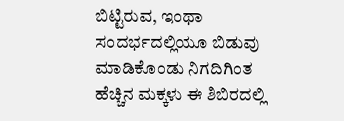ಬಿಟ್ಟಿರುವ, ಇಂಥಾ ಸಂದರ್ಭದಲ್ಲಿಯೂ ಬಿಡುವು ಮಾಡಿಕೊಂಡು ನಿಗದಿಗಿಂತ ಹೆಚ್ಚಿನ ಮಕ್ಕಳು ಈ ಶಿಬಿರದಲ್ಲಿ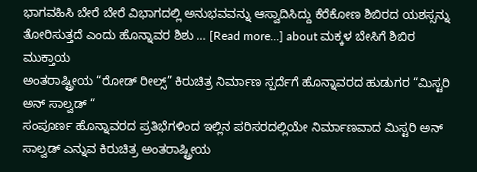ಭಾಗವಹಿಸಿ ಬೇರೆ ಬೇರೆ ವಿಭಾಗದಲ್ಲಿ ಅನುಭವವನ್ನು ಆಸ್ವಾದಿಸಿದ್ದು ಕೆರೆಕೋಣ ಶಿಬಿರದ ಯಶಸ್ಸನ್ನು ತೋರಿಸುತ್ತದೆ ಎಂದು ಹೊನ್ನಾವರ ಶಿಶು … [Read more...] about ಮಕ್ಕಳ ಬೇಸಿಗೆ ಶಿಬಿರ ಮುಕ್ತಾಯ
ಅಂತರಾಷ್ಟ್ರೀಯ “ರೋಡ್ ರೀಲ್ಸ್” ಕಿರುಚಿತ್ರ ನಿರ್ಮಾಣ ಸ್ಪರ್ದೆಗೆ ಹೊನ್ನಾವರದ ಹುಡುಗರ “ಮಿಸ್ಟರಿ ಅನ್ ಸಾಲ್ವಡ್ “
ಸಂಪೂರ್ಣ ಹೊನ್ನಾವರದ ಪ್ರತಿಭೆಗಳಿಂದ ಇಲ್ಲಿನ ಪರಿಸರದಲ್ಲಿಯೇ ನಿರ್ಮಾಣವಾದ ಮಿಸ್ಟರಿ ಅನ್ ಸಾಲ್ವಡ್ ಎನ್ನುವ ಕಿರುಚಿತ್ರ ಅಂತರಾಷ್ಟ್ರೀಯ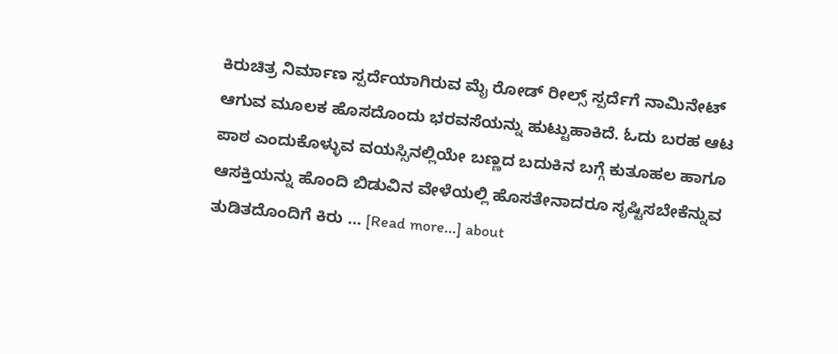ಕಿರುಚಿತ್ರ ನಿರ್ಮಾಣ ಸ್ಪರ್ದೆಯಾಗಿರುವ ಮೈ ರೋಡ್ ರೀಲ್ಸ್ ಸ್ಪರ್ದೆಗೆ ನಾಮಿನೇಟ್ ಆಗುವ ಮೂಲಕ ಹೊಸದೊಂದು ಭರವಸೆಯನ್ನು ಹುಟ್ಟುಹಾಕಿದೆ. ಓದು ಬರಹ ಆಟ ಪಾಠ ಎಂದುಕೊಳ್ಳುವ ವಯಸ್ಸಿನಲ್ಲಿಯೇ ಬಣ್ಣದ ಬದುಕಿನ ಬಗ್ಗೆ ಕುತೂಹಲ ಹಾಗೂ ಆಸಕ್ತಿಯನ್ನು ಹೊಂದಿ ಬಿಡುವಿನ ವೇಳೆಯಲ್ಲಿ ಹೊಸತೇನಾದರೂ ಸೃಷ್ಟಿಸಬೇಕೆನ್ನುವ ತುಡಿತದೊಂದಿಗೆ ಕಿರು … [Read more...] about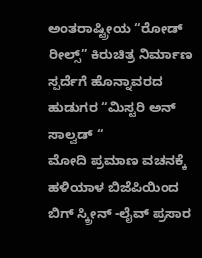ಅಂತರಾಷ್ಟ್ರೀಯ “ರೋಡ್ ರೀಲ್ಸ್” ಕಿರುಚಿತ್ರ ನಿರ್ಮಾಣ ಸ್ಪರ್ದೆಗೆ ಹೊನ್ನಾವರದ ಹುಡುಗರ “ಮಿಸ್ಟರಿ ಅನ್ ಸಾಲ್ವಡ್ “
ಮೋದಿ ಪ್ರಮಾಣ ವಚನಕ್ಕೆ ಹಳಿಯಾಳ ಬಿಜೆಪಿಯಿಂದ ಬಿಗ್ ಸ್ಕ್ರೀನ್ -ಲೈವ್ ಪ್ರಸಾರ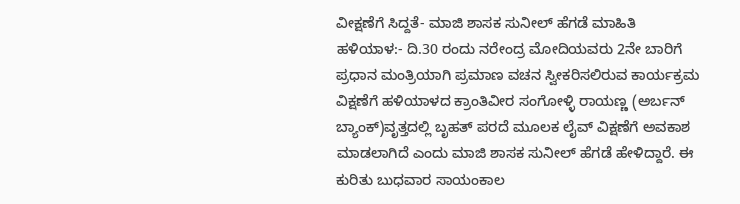ವೀಕ್ಷಣೆಗೆ ಸಿದ್ದತೆ- ಮಾಜಿ ಶಾಸಕ ಸುನೀಲ್ ಹೆಗಡೆ ಮಾಹಿತಿ
ಹಳಿಯಾಳ:- ದಿ.30 ರಂದು ನರೇಂದ್ರ ಮೋದಿಯವರು 2ನೇ ಬಾರಿಗೆ ಪ್ರಧಾನ ಮಂತ್ರಿಯಾಗಿ ಪ್ರಮಾಣ ವಚನ ಸ್ವೀಕರಿಸಲಿರುವ ಕಾರ್ಯಕ್ರಮ ವಿಕ್ಷಣೆಗೆ ಹಳಿಯಾಳದ ಕ್ರಾಂತಿವೀರ ಸಂಗೋಳ್ಳಿ ರಾಯಣ್ಣ (ಅರ್ಬನ್ ಬ್ಯಾಂಕ್)ವೃತ್ತದಲ್ಲಿ ಬೃಹತ್ ಪರದೆ ಮೂಲಕ ಲೈವ್ ವಿಕ್ಷಣೆಗೆ ಅವಕಾಶ ಮಾಡಲಾಗಿದೆ ಎಂದು ಮಾಜಿ ಶಾಸಕ ಸುನೀಲ್ ಹೆಗಡೆ ಹೇಳಿದ್ದಾರೆ. ಈ ಕುರಿತು ಬುಧವಾರ ಸಾಯಂಕಾಲ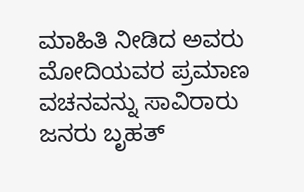ಮಾಹಿತಿ ನೀಡಿದ ಅವರು ಮೋದಿಯವರ ಪ್ರಮಾಣ ವಚನವನ್ನು ಸಾವಿರಾರು ಜನರು ಬೃಹತ್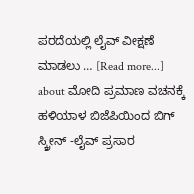ಪರದೆಯಲ್ಲಿ ಲೈವ್ ವೀಕ್ಷಣೆ ಮಾಡಲು … [Read more...] about ಮೋದಿ ಪ್ರಮಾಣ ವಚನಕ್ಕೆ ಹಳಿಯಾಳ ಬಿಜೆಪಿಯಿಂದ ಬಿಗ್ ಸ್ಕ್ರೀನ್ -ಲೈವ್ ಪ್ರಸಾರ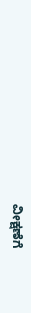ವೀಕ್ಷಣೆಗೆ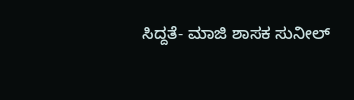ಸಿದ್ದತೆ- ಮಾಜಿ ಶಾಸಕ ಸುನೀಲ್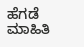ಹೆಗಡೆ ಮಾಹಿತಿ